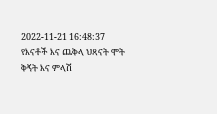2022-11-21 16:48:37
የእናቶች እና ጨቅላ ህጻናት ሞት ቅኝት እና ምላሽ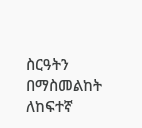ስርዓትን በማስመልከት ለከፍተኛ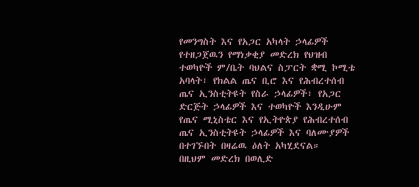የመንግስት እና የአጋር አካላት ኃላፊዎች የተዘጋጀዉን የማነቃቂያ መድረክ የህዝብ ተወካዮች ም/ቤት ባህልና ስፓርት ቋሚ ኮሚቴ አባላት፣ የክልል ጤና ቢሮ እና የሕብረተሰብ ጤና ኢንስቲትዩት የስራ ኃላፊዎች፣ የአጋር ድርጅት ኃላፊዎች እና ተወካዮች እንዲሁም የጤና ሚኒስቴር እና የኢትዮጵያ የሕብረተሰብ ጤና ኢንስቲትዩት ኃላፊዎች እና ባለሙያዎች በተገኙበት በዛሬዉ ዕለት አካሂደናል።
በዚህም መድረክ በወሊድ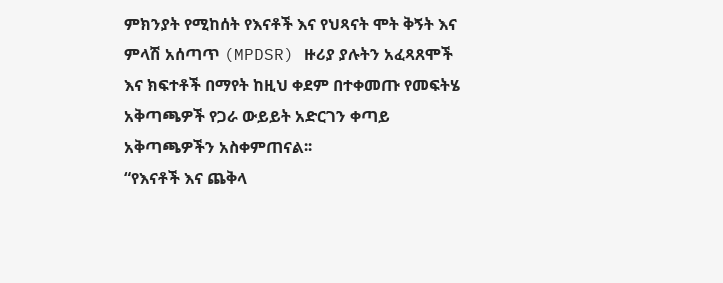ምክንያት የሚከሰት የእናቶች እና የህጻናት ሞት ቅኝት እና ምላሽ አሰጣጥ (MPDSR) ዙሪያ ያሉትን አፈጻጸሞች እና ክፍተቶች በማየት ከዚህ ቀደም በተቀመጡ የመፍትሄ አቅጣጫዎች የጋራ ውይይት አድርገን ቀጣይ አቅጣጫዎችን አስቀምጠናል፡፡
“የእናቶች እና ጨቅላ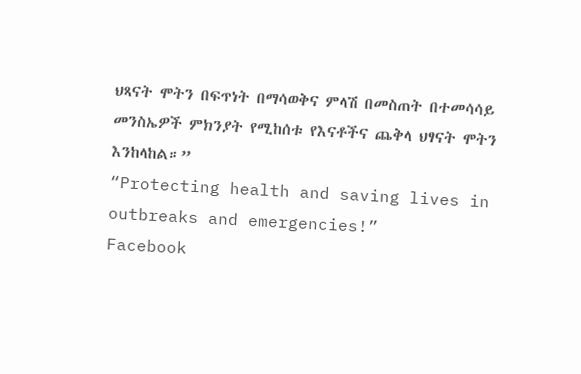ህጻናት ሞትን በፍጥነት በማሳወቅና ምላሽ በመስጠት በተመሳሳይ መንስኤዎች ምክንያት የሚከሰቱ የእናቶችና ጨቅላ ህፃናት ሞትን እንከላከል።”
“Protecting health and saving lives in outbreaks and emergencies!”
Facebook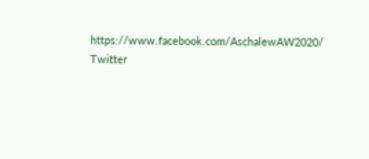https://www.facebook.com/AschalewAW2020/
Twitter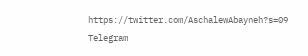https://twitter.com/AschalewAbayneh?s=09
Telegram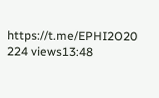https://t.me/EPHI2O20
224 views13:48